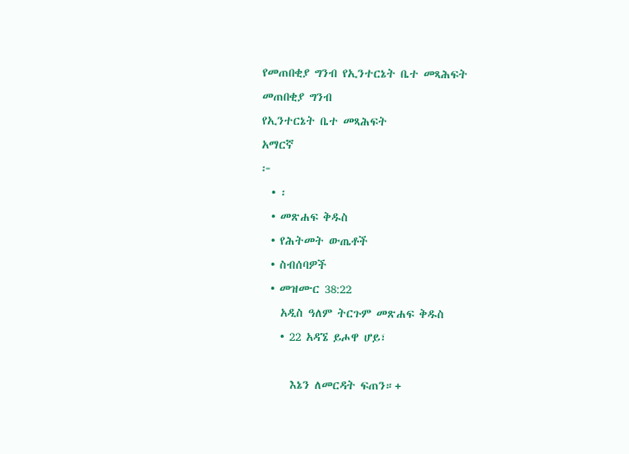የመጠበቂያ ግንብ የኢንተርኔት ቤተ መጻሕፍት
መጠበቂያ ግንብ
የኢንተርኔት ቤተ መጻሕፍት
አማርኛ
፦
  • ፡
  • መጽሐፍ ቅዱስ
  • የሕትመት ውጤቶች
  • ስብሰባዎች
  • መዝሙር 38:22
    አዲስ ዓለም ትርጉም መጽሐፍ ቅዱስ
    • 22 አዳኜ ይሖዋ ሆይ፣

      እኔን ለመርዳት ፍጠን።+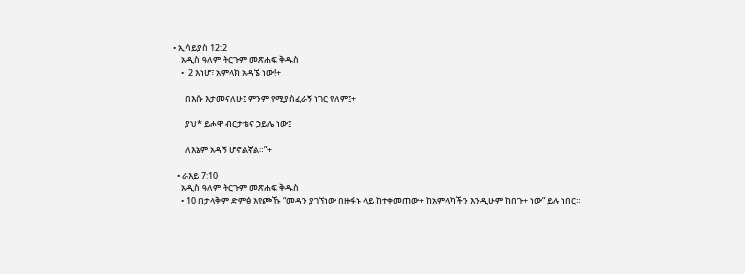• ኢሳይያስ 12:2
    አዲስ ዓለም ትርጉም መጽሐፍ ቅዱስ
    •  2 እነሆ፣ አምላክ አዳኜ ነው!+

      በእሱ እታመናለሁ፤ ምንም የሚያስፈራኝ ነገር የለም፤+

      ያህ* ይሖዋ ብርታቴና ኃይሌ ነው፤

      ለእኔም አዳኝ ሆኖልኛል።”+

  • ራእይ 7:10
    አዲስ ዓለም ትርጉም መጽሐፍ ቅዱስ
    • 10 በታላቅም ድምፅ እየጮኹ “መዳን ያገኘነው በዙፋኑ ላይ ከተቀመጠው+ ከአምላካችን እንዲሁም ከበጉ+ ነው” ይሉ ነበር።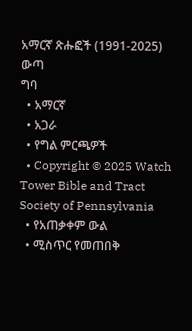አማርኛ ጽሑፎች (1991-2025)
ውጣ
ግባ
  • አማርኛ
  • አጋራ
  • የግል ምርጫዎች
  • Copyright © 2025 Watch Tower Bible and Tract Society of Pennsylvania
  • የአጠቃቀም ውል
  • ሚስጥር የመጠበቅ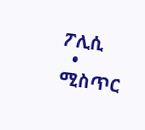ፖሊሲ
  • ሚስጥር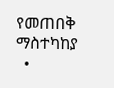የመጠበቅ ማስተካከያ
  •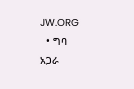JW.ORG
  • ግባ
አጋራ